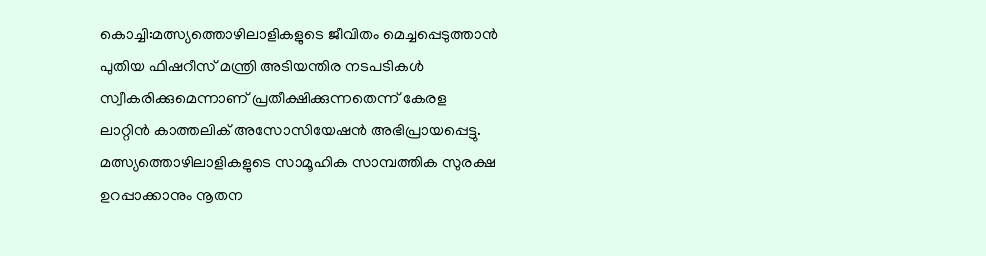കൊച്ചി:മത്സ്യത്തൊഴിലാളികളുടെ ജീവിതം മെച്ചപ്പെടുത്താൻ പുതിയ ഫിഷറീസ് മന്ത്രി അടിയന്തിര നടപടികൾ സ്വീകരിക്കുമെന്നാണ് പ്രതീക്ഷിക്കുന്നതെന്ന് കേരള ലാറ്റിൻ കാത്തലിക് അസോസിയേഷൻ അഭിപ്രായപ്പെട്ടു. മത്സ്യത്തൊഴിലാളികളുടെ സാമൂഹിക സാമ്പത്തിക സുരക്ഷ ഉറപ്പാക്കാനും നൂതന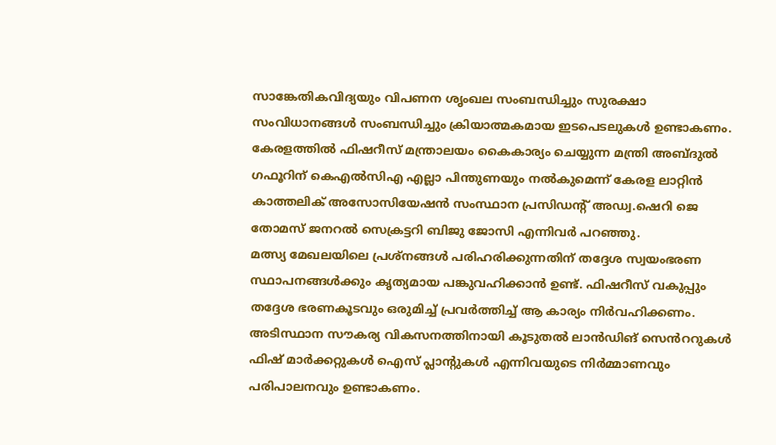സാങ്കേതികവിദ്യയും വിപണന ശൃംഖല സംബന്ധിച്ചും സുരക്ഷാ സംവിധാനങ്ങൾ സംബന്ധിച്ചും ക്രിയാത്മകമായ ഇടപെടലുകൾ ഉണ്ടാകണം.
കേരളത്തിൽ ഫിഷറീസ് മന്ത്രാലയം കൈകാര്യം ചെയ്യുന്ന മന്ത്രി അബ്ദുൽ ഗഫൂറിന് കെഎൽസിഎ എല്ലാ പിന്തുണയും നൽകുമെന്ന് കേരള ലാറ്റിൻ കാത്തലിക് അസോസിയേഷൻ സംസ്ഥാന പ്രസിഡൻ്റ് അഡ്വ.ഷെറി ജെ തോമസ് ജനറൽ സെക്രട്ടറി ബിജു ജോസി എന്നിവർ പറഞ്ഞു.
മത്സ്യ മേഖലയിലെ പ്രശ്നങ്ങൾ പരിഹരിക്കുന്നതിന് തദ്ദേശ സ്വയംഭരണ സ്ഥാപനങ്ങൾക്കും കൃത്യമായ പങ്കുവഹിക്കാൻ ഉണ്ട്. ഫിഷറീസ് വകുപ്പും തദ്ദേശ ഭരണകൂടവും ഒരുമിച്ച് പ്രവർത്തിച്ച് ആ കാര്യം നിർവഹിക്കണം. അടിസ്ഥാന സൗകര്യ വികസനത്തിനായി കൂടുതൽ ലാൻഡിങ് സെൻററുകൾ ഫിഷ് മാർക്കറ്റുകൾ ഐസ് പ്ലാന്റുകൾ എന്നിവയുടെ നിർമ്മാണവും പരിപാലനവും ഉണ്ടാകണം.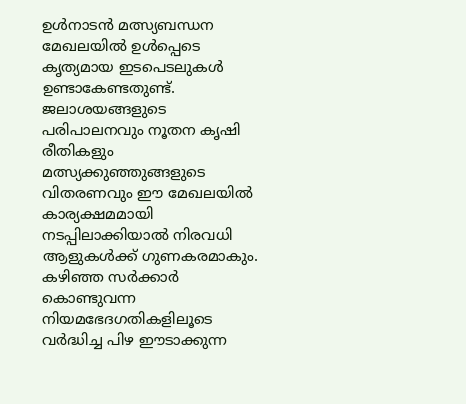ഉൾനാടൻ മത്സ്യബന്ധന മേഖലയിൽ ഉൾപ്പെടെ കൃത്യമായ ഇടപെടലുകൾ ഉണ്ടാകേണ്ടതുണ്ട്. ജലാശയങ്ങളുടെ പരിപാലനവും നൂതന കൃഷി രീതികളും മത്സ്യക്കുഞ്ഞുങ്ങളുടെ വിതരണവും ഈ മേഖലയിൽ കാര്യക്ഷമമായി നടപ്പിലാക്കിയാൽ നിരവധി ആളുകൾക്ക് ഗുണകരമാകും.
കഴിഞ്ഞ സർക്കാർ കൊണ്ടുവന്ന നിയമഭേദഗതികളിലൂടെ വർദ്ധിച്ച പിഴ ഈടാക്കുന്ന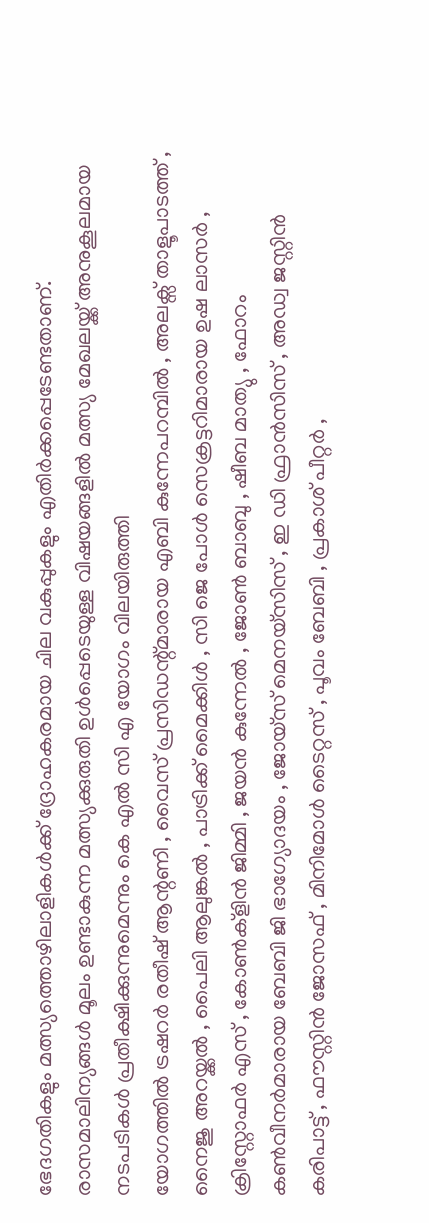ഭേദഗതികളും മത്സ്യത്തൊഴിലാളികൾക്ക് ദ്രോഹകരമായ ചില വകുപ്പുകളും എതിർക്കപ്പെടേണ്ടതാണ്. രാസമാലിന്യങ്ങൾ മൂലം ഉണ്ടാകുന്ന മത്സ്യക്കുരുതി ഉൾപ്പെടെയുള്ള വിഷയങ്ങളിൽ മത്സ്യ മേഖലയ്ക്ക് അനുകൂലമായ നടപടികൾ പ്രതീക്ഷിക്കുന്നുമെന്നും കെ എൽ സി എ യോഗം വിലയിരുത്തി
യോഗത്തിൽ ട്രഷറർ രതീഷ് ആന്റണി , വൈസ് പ്രസിഡന്റ്മാരായ എബി കുന്നേപറമ്പിൽ , അലക്സ് താളൂപാടത്ത് , നൈജു അറയ്ക്കൽ , പൈലി ആലുങ്കൽ , പാട്രിക്ക് മൈക്കിൾ , സി ജെ പോൾ സെക്രട്ടറിമാരായ ഉഷ ലാസർ , ക്രിസ്റ്റോഫർ എസ് , കോൺക്ളിൻ ജിമ്മി , ജയൻ കുന്നേൽ , ജോൺ ബാബു , ഷീബ മാത്യു , ഫോറം കൺവീനർമാരായ ബേബി ജി ഭാഗ്യോദയം , ജോയ്സ് മെനയ്സിസ് , ഇ ഡി ഫ്രാൻസിസ് , അഡ്വ ജസ്റ്റിൻ കരിപാട്ട് , ഫൗസ്റ്റിൻ ജോസഫ് , മിനിമോൾ ടൈറ്റസ് , പൂവം ബേബി , പ്രകാശ് പീറ്റർ ,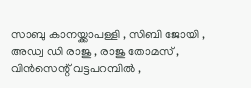സാബു കാനയ്ക്കാപള്ളി , സിബി ജോയി , അഡ്വ ഡി രാജു , രാജു തോമസ് , വിൻസെന്റ് വട്ടപറമ്പിൽ ,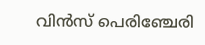വിൻസ് പെരിഞ്ചേരി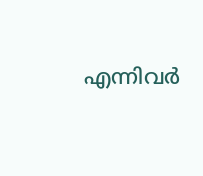എന്നിവർ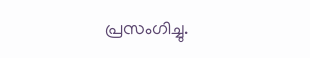പ്രസംഗിച്ചു.